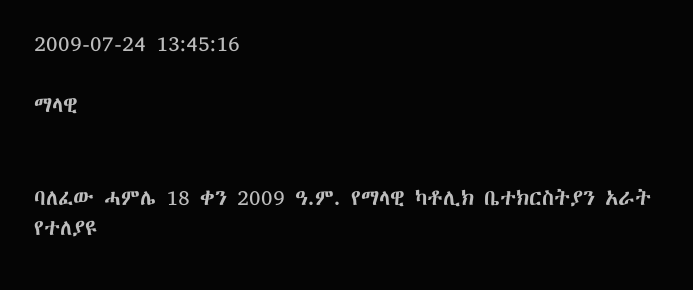2009-07-24 13:45:16

ማላዊ


ባለፈው ሓምሌ 18 ቀን 2009 ዓ.ም. የማላዊ ካቶሊክ ቤተክርስትያን አራት የተለያዩ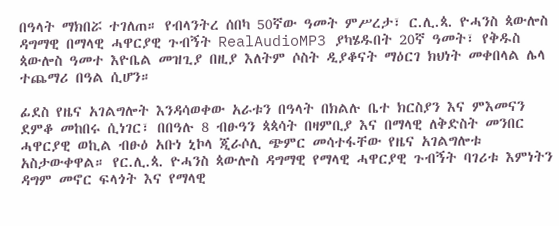በዓላት ማክበሯ ተገለጠ። የብላንትረ ሰበካ 50ኛው ዓመት ምሥረታ፣ ር.ሊ.ጳ. ዮሓንስ ጳውሎስ ዳግማዊ በማላዊ ሓዋርያዊ ጉብኝት RealAudioMP3 ያካሄዱበት 20ኛ ዓመት፣ የቅዱስ ጳውሎስ ዓመተ እዮቤል መዝጊያ በዚያ እለትም ሶስት ዲያቆናት ማዕርገ ክህነት መቀበላል ሌላ ተጨማሪ በዓል ሲሆን።

ፊደስ የዜና አገልግሎት እንዳሳወቀው አራቱን በዓላት በክልሉ ቤተ ክርስያን እና ምእመናን ደምቆ መከበሩ ሲነገር፣ በበዓሉ 8 ብፁዓን ጳጳሳት በዛምቢያ እና በማላዊ ለቅድስት መንበር ሓዋርያዊ ወኪል ብፁዕ አቡነ ኒኮላ ጂራሶሊ ጭምር መሳተፋቸው የዜና አገልግሎቱ አስታውቀዋል። የር.ሊ.ጳ. ዮሓንስ ጳውሎስ ዳግማዊ የማላዊ ሓዋርያዊ ጉብኝት ባገሪቱ እምነትን ዳግም መኖር ፍላጎት እና የማላዊ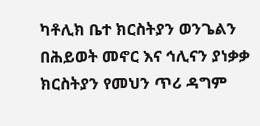ካቶሊክ ቤተ ክርስትያን ወንጌልን በሕይወት መኖር እና ኅሊናን ያነቃቃ ክርስትያን የመህን ጥሪ ዳግም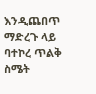እንዲጨበጥ ማድረጉ ላይ ባተኮረ ጥልቅ ስሜት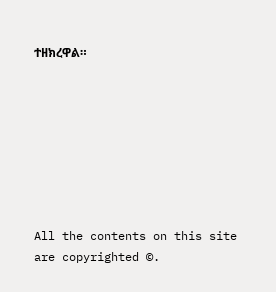ተዘክረዋል።








All the contents on this site are copyrighted ©.